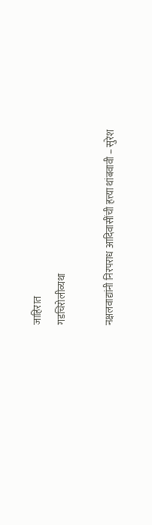जाहिरात
गडचिरोलीव्यथा

नक्षलवाद्यांनी निरपराध आदिवासींची हत्त्या थांबवावी – सुरेश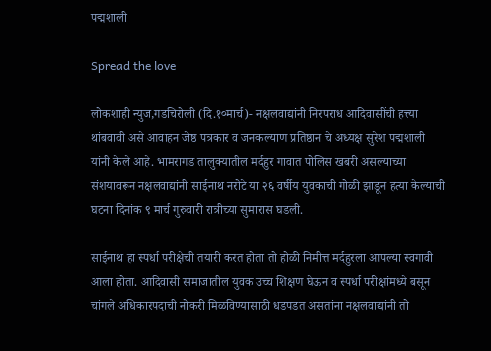पद्मशाली

Spread the love

लोकशाही न्युज,गडचिरोली (दि.१०मार्च)- नक्षलवाद्यांनी निरपराध आदिवासींची हत्त्या थांबवावी असे आवाहन जेष्ठ पत्रकार व जनकल्याण प्रतिष्ठान चे अध्यक्ष सुरेश पद्मशाली यांनी केले आहे. भामरागड तालुक्यातील मर्दहुर गावात पोलिस खबरी असल्याच्या संशयावरून नक्षलवाद्यांनी साईनाथ नरोटे या २६ वर्षीय युवकाची गोळी झाडून हत्या केल्याची घटना दिनांक ९ मार्च गुरुवारी रात्रीच्या सुमारास घडली.

साईनाथ हा स्पर्धा परीक्षेची तयारी करत होता तो होळी निमीत्त मर्दहुरला आपल्या स्वगावी आला होता. आदिवासी समाजातील युवक उच्च शिक्षण घेऊन व स्पर्धा परीक्षांमध्ये बसून चांगले अधिकारपदाची नोकरी मिळविण्यासाठी धडपडत असतांना नक्षलवाद्यांनी तो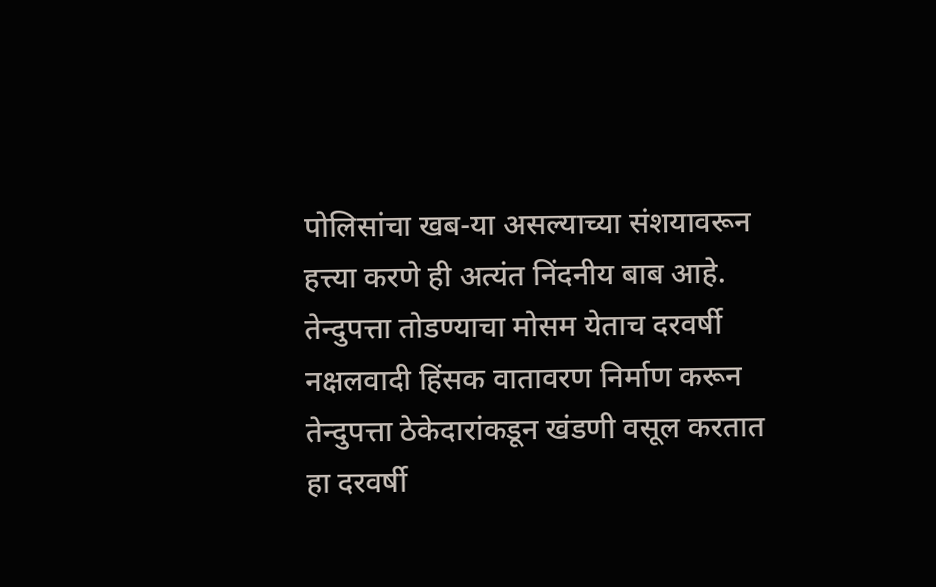पोलिसांचा खब-या असल्याच्या संशयावरून हत्त्या करणे ही अत्यंत निंदनीय बाब आहे. तेन्दुपत्ता तोडण्याचा मोसम येताच दरवर्षी नक्षलवादी हिंसक वातावरण निर्माण करून तेन्दुपत्ता ठेकेदारांकडून खंडणी वसूल करतात हा दरवर्षी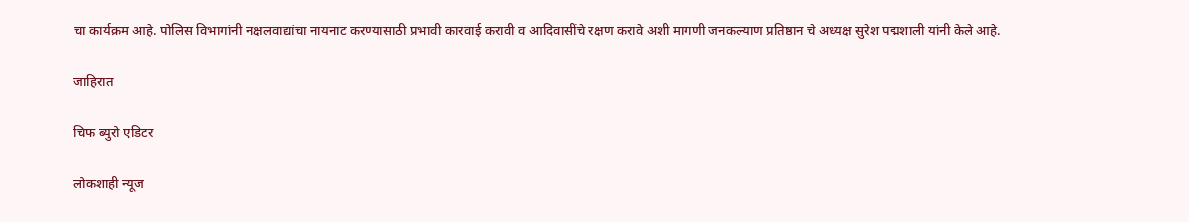चा कार्यक्रम आहे. पोलिस विभागांनी नक्षलवाद्यांचा नायनाट करण्यासाठी प्रभावी कारवाई करावी व आदिवासींचे रक्षण करावे अशी मागणी जनकल्याण प्रतिष्ठान चे अध्यक्ष सुरेश पद्मशाली यांनी केले आहे.

जाहिरात

चिफ ब्युरो एडिटर

लोकशाही न्यूज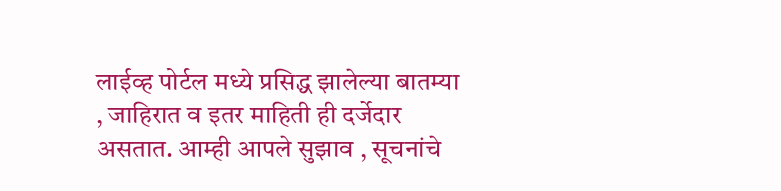लाईव्ह पोर्टल मध्ये प्रसिद्ध झालेल्या बातम्या , जाहिरात व इतर माहिती ही दर्जेदार असतात. आम्ही आपले सुझाव , सूचनांचे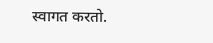स्वागत करतो.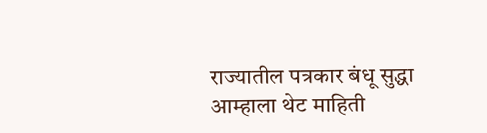राज्यातील पत्रकार बंधू सुद्धा आम्हाला थेट माहिती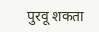पुरवू शकता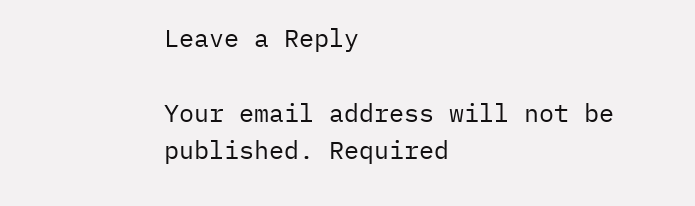Leave a Reply

Your email address will not be published. Required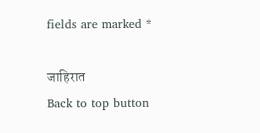fields are marked *

जाहिरात
Back to top button